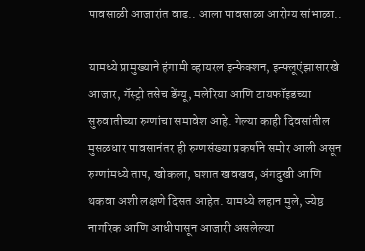पावसाळी आजारांत वाढ.. आला पावसाळा आरोग्य सांभाळा..

यामध्ये प्रामुख्याने हंगामी व्हायरल इन्फेक्शन, इन्फ्लूएंझासारखे आजार, गॅस्ट्रो तसेच डेंग्यू, मलेरिया आणि टायफॉइडच्या सुरुवातीच्या रुग्णांचा समावेश आहे. गेल्या काही दिवसांतील मुसळधार पावसानंतर ही रुग्णसंख्या प्रकर्षाने समोर आली असून रुग्णांमध्ये ताप, खोकला, घशात खवखव, अंगदुखी आणि थकवा अशी लक्षणे दिसत आहेत. यामध्ये लहान मुले, ज्येष्ठ नागरिक आणि आधीपासून आजारी असलेल्या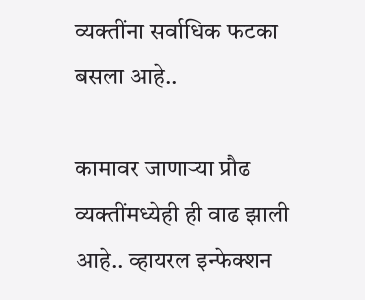व्यक्तींना सर्वाधिक फटका बसला आहे..

कामावर जाणाऱ्या प्रौढ व्यक्तींमध्येही ही वाढ झाली आहे.. व्हायरल इन्फेक्शन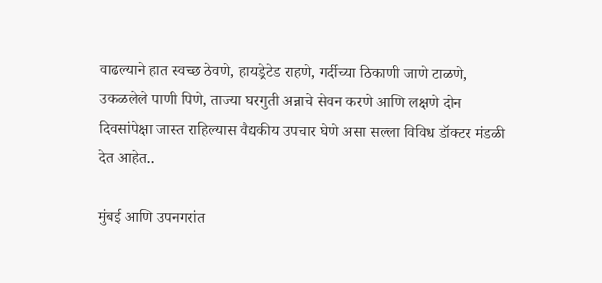वाढल्याने हात स्वच्छ ठेवणे, हायड्रेटेड राहणे, गर्दीच्या ठिकाणी जाणे टाळणे, उकळलेले पाणी पिणे, ताज्या घरगुती अन्नाचे सेवन करणे आणि लक्षणे दोन दिवसांपेक्षा जास्त राहिल्यास वैद्यकीय उपचार घेणे असा सल्ला विविध डॉक्टर मंडळी देत आहेत..

मुंबई आणि उपनगरांत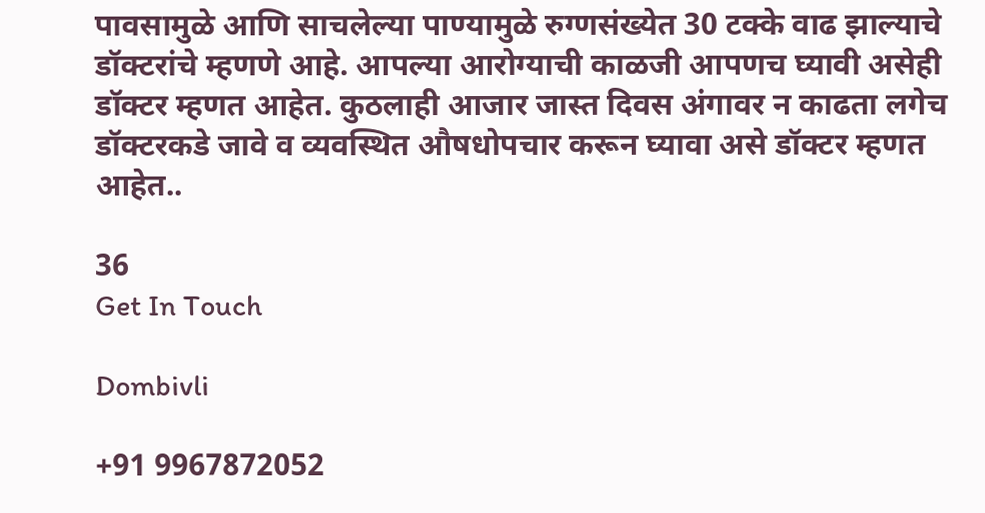पावसामुळे आणि साचलेल्या पाण्यामुळे रुग्णसंख्येत 30 टक्के वाढ झाल्याचे डॉक्टरांचे म्हणणे आहे. आपल्या आरोग्याची काळजी आपणच घ्यावी असेही डॉक्टर म्हणत आहेत. कुठलाही आजार जास्त दिवस अंगावर न काढता लगेच डॉक्टरकडे जावे व व्यवस्थित औषधोपचार करून घ्यावा असे डॉक्टर म्हणत आहेत..

36
Get In Touch

Dombivli

+91 9967872052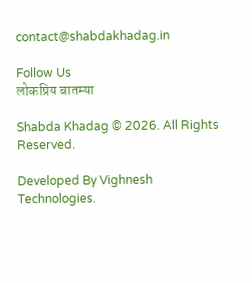contact@shabdakhadag.in

Follow Us
लोकप्रिय बातम्या

Shabda Khadag © 2026. All Rights Reserved.

Developed By Vighnesh Technologies.